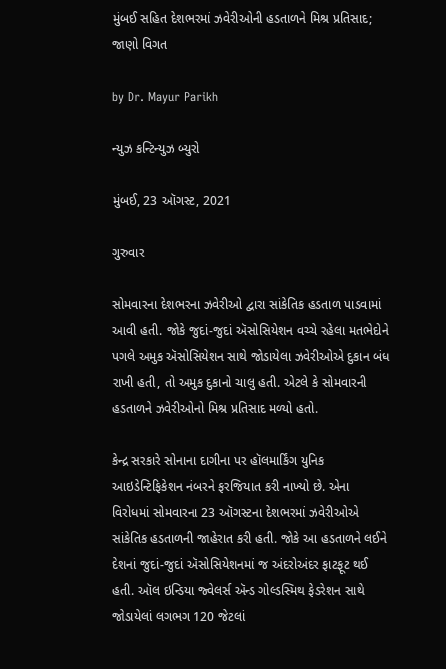મુંબઈ સહિત દેશભરમાં ઝવેરીઓની હડતાળને મિશ્ર પ્રતિસાદ; જાણો વિગત

by Dr. Mayur Parikh

ન્યુઝ કન્ટિન્યુઝ બ્યુરો

મુંબઈ, 23 ઑગસ્ટ, 2021

ગુરુવાર

સોમવારના દેશભરના ઝવેરીઓ દ્વારા સાંકેતિક હડતાળ પાડવામાં આવી હતી. જોકે જુદાં-જુદાં ઍસોસિયેશન વચ્ચે રહેલા મતભેદોને પગલે અમુક ઍસોસિયેશન સાથે જોડાયેલા ઝવેરીઓએ દુકાન બંધ રાખી હતી, તો અમુક દુકાનો ચાલુ હતી. એટલે કે સોમવારની હડતાળને ઝવેરીઓનો મિશ્ર પ્રતિસાદ મળ્યો હતો.

કેન્દ્ર સરકારે સોનાના દાગીના પર હૉલમાર્કિંગ યુનિક આઇડેન્ટિફિકેશન નંબરને ફરજિયાત કરી નાખ્યો છે. એના વિરોધમાં સોમવારના 23 ઑગસ્ટના દેશભરમાં ઝવેરીઓએ સાંકેતિક હડતાળની જાહેરાત કરી હતી. જોકે આ હડતાળને લઈને દેશનાં જુદાં-જુદાં ઍસોસિયેશનમાં જ અંદરોઅંદર ફાટફૂટ થઈ હતી. ઑલ ઇન્ડિયા જ્વેલર્સ ઍન્ડ ગોલ્ડસ્મિથ ફેડરેશન સાથે જોડાયેલાં લગભગ 120 જેટલાં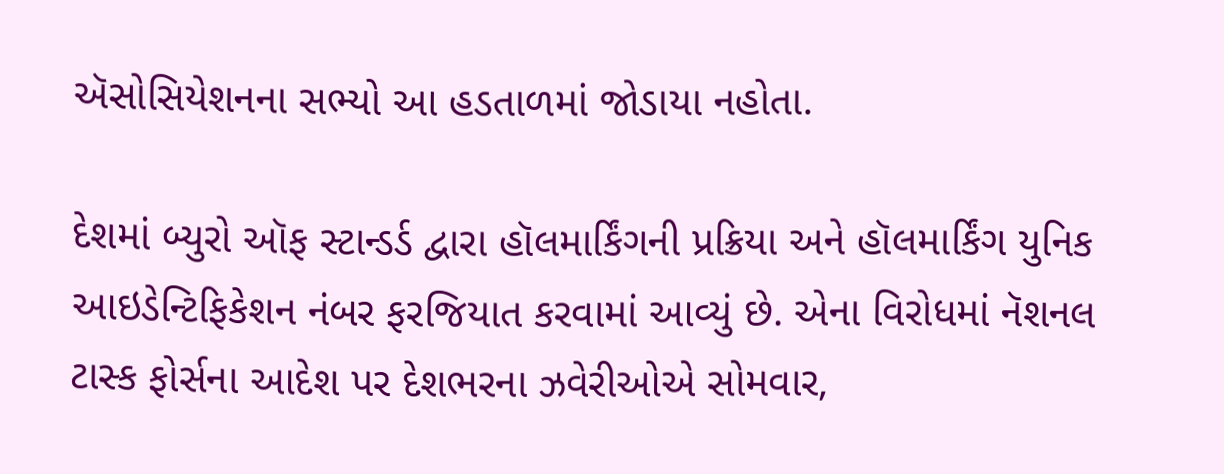ઍસોસિયેશનના સભ્યો આ હડતાળમાં જોડાયા નહોતા.

દેશમાં બ્યુરો ઑફ સ્ટાન્ડર્ડ દ્વારા હૉલમાર્કિંગની પ્રક્રિયા અને હૉલમાર્કિંગ યુનિક આઇડેન્ટિફિકેશન નંબર ફરજિયાત કરવામાં આવ્યું છે. એના વિરોધમાં નૅશનલ ટાસ્ક ફોર્સના આદેશ પર દેશભરના ઝવેરીઓએ સોમવાર,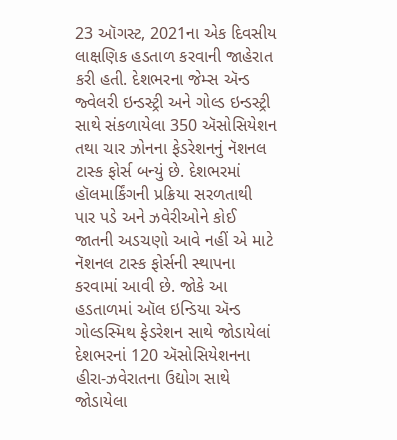23 ઑગસ્ટ, 2021ના એક દિવસીય લાક્ષણિક હડતાળ કરવાની જાહેરાત કરી હતી. દેશભરના જેમ્સ ઍન્ડ જ્વેલરી ઇન્ડસ્ટ્રી અને ગોલ્ડ ઇન્ડસ્ટ્રી સાથે સંકળાયેલા 350 ઍસોસિયેશન તથા ચાર ઝોનના ફેડરેશનનું નૅશનલ ટાસ્ક ફોર્સ બન્યું છે. દેશભરમાં હૉલમાર્કિંગની પ્રક્રિયા સરળતાથી પાર પડે અને ઝવેરીઓને કોઈ જાતની અડચણો આવે નહીં એ માટે નૅશનલ ટાસ્ક ફોર્સની સ્થાપના કરવામાં આવી છે. જોકે આ હડતાળમાં ઑલ ઇન્ડિયા ઍન્ડ ગોલ્ડસ્મિથ ફેડરેશન સાથે જોડાયેલાં દેશભરનાં 120 ઍસોસિયેશનના હીરા-ઝવેરાતના ઉદ્યોગ સાથે જોડાયેલા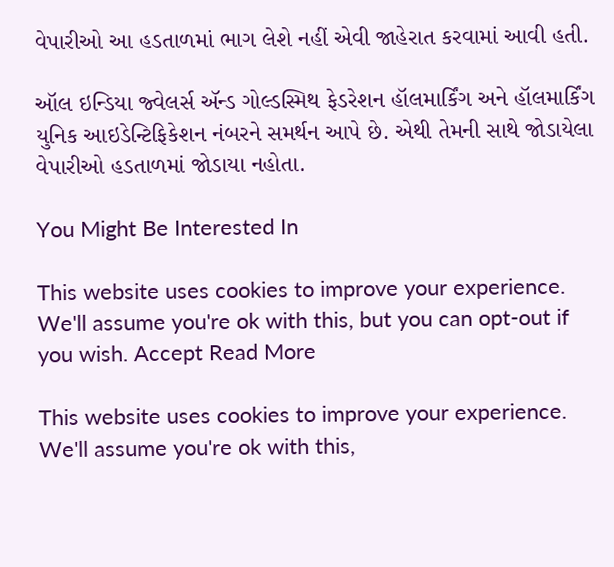વેપારીઓ આ હડતાળમાં ભાગ લેશે નહીં એવી જાહેરાત કરવામાં આવી હતી.

ઑલ ઇન્ડિયા જ્વેલર્સ ઍન્ડ ગોલ્ડસ્મિથ ફેડરેશન હૉલમાર્કિંગ અને હૉલમાર્કિંગ યુનિક આઇડેન્ટિફિકેશન નંબરને સમર્થન આપે છે. એથી તેમની સાથે જોડાયેલા વેપારીઓ હડતાળમાં જોડાયા નહોતા.

You Might Be Interested In

This website uses cookies to improve your experience. We'll assume you're ok with this, but you can opt-out if you wish. Accept Read More

This website uses cookies to improve your experience. We'll assume you're ok with this,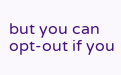but you can opt-out if you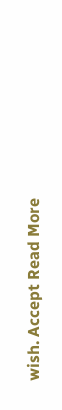wish. Accept Read More